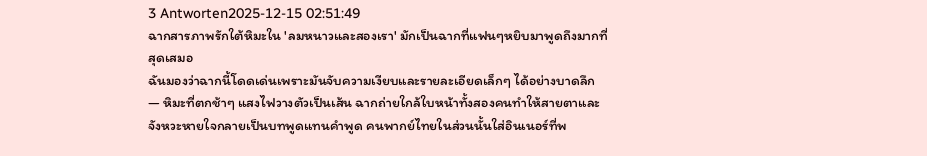3 Antworten2025-12-15 02:51:49
ฉากสารภาพรักใต้หิมะใน 'ลมหนาวและสองเรา' มักเป็นฉากที่แฟนๆหยิบมาพูดถึงมากที่สุดเสมอ
ฉันมองว่าฉากนี้โดดเด่นเพราะมันจับความเงียบและรายละเอียดเล็กๆ ได้อย่างบาดลึก — หิมะที่ตกช้าๆ แสงไฟวางตัวเป็นเส้น ฉากถ่ายใกล้ใบหน้าทั้งสองคนทำให้สายตาและจังหวะหายใจกลายเป็นบทพูดแทนคำพูด คนพากย์ไทยในส่วนนั้นใส่อินเนอร์ที่พ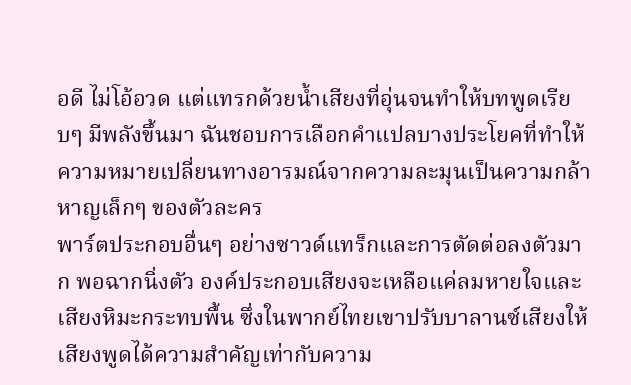อดี ไม่โอ้อวด แต่แทรกด้วยน้ำเสียงที่อุ่นจนทำให้บทพูดเรียบๆ มีพลังขึ้นมา ฉันชอบการเลือกคำแปลบางประโยคที่ทำให้ความหมายเปลี่ยนทางอารมณ์จากความละมุนเป็นความกล้าหาญเล็กๆ ของตัวละคร
พาร์ตประกอบอื่นๆ อย่างซาวด์แทร็กและการตัดต่อลงตัวมาก พอฉากนิ่งตัว องค์ประกอบเสียงจะเหลือแค่ลมหายใจและเสียงหิมะกระทบพื้น ซึ่งในพากย์ไทยเขาปรับบาลานซ์เสียงให้เสียงพูดได้ความสำคัญเท่ากับความ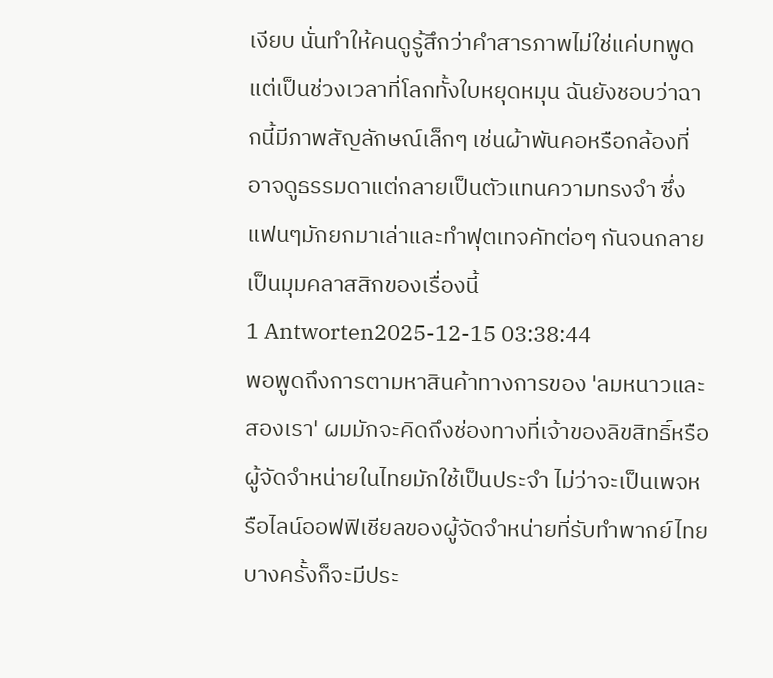เงียบ นั่นทำให้คนดูรู้สึกว่าคำสารภาพไม่ใช่แค่บทพูด แต่เป็นช่วงเวลาที่โลกทั้งใบหยุดหมุน ฉันยังชอบว่าฉากนี้มีภาพสัญลักษณ์เล็กๆ เช่นผ้าพันคอหรือกล้องที่อาจดูธรรมดาแต่กลายเป็นตัวแทนความทรงจำ ซึ่งแฟนๆมักยกมาเล่าและทำฟุตเทจคัทต่อๆ กันจนกลายเป็นมุมคลาสสิกของเรื่องนี้
1 Antworten2025-12-15 03:38:44
พอพูดถึงการตามหาสินค้าทางการของ 'ลมหนาวและสองเรา' ผมมักจะคิดถึงช่องทางที่เจ้าของลิขสิทธิ์หรือผู้จัดจำหน่ายในไทยมักใช้เป็นประจำ ไม่ว่าจะเป็นเพจหรือไลน์ออฟฟิเชียลของผู้จัดจำหน่ายที่รับทำพากย์ไทย บางครั้งก็จะมีประ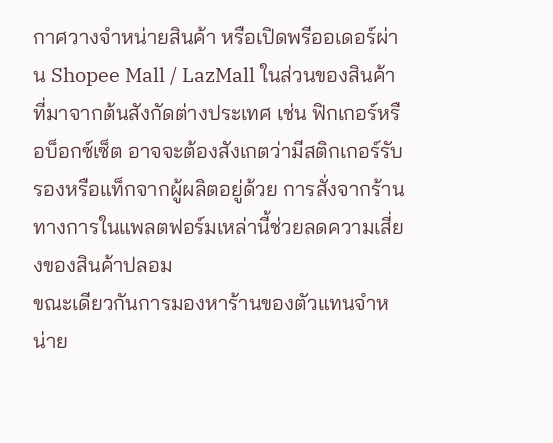กาศวางจำหน่ายสินค้า หรือเปิดพรีออเดอร์ผ่าน Shopee Mall / LazMall ในส่วนของสินค้าที่มาจากต้นสังกัดต่างประเทศ เช่น ฟิกเกอร์หรือบ็อกซ์เซ็ต อาจจะต้องสังเกตว่ามีสติกเกอร์รับรองหรือแท็กจากผู้ผลิตอยู่ด้วย การสั่งจากร้านทางการในแพลตฟอร์มเหล่านี้ช่วยลดความเสี่ยงของสินค้าปลอม
ขณะเดียวกันการมองหาร้านของตัวแทนจำหน่าย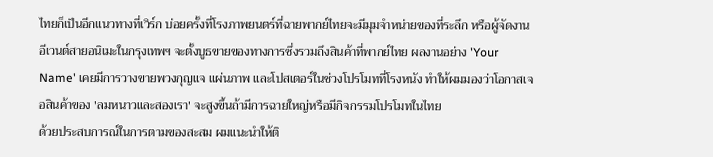ไทยก็เป็นอีกแนวทางที่เวิร์ก บ่อยครั้งที่โรงภาพยนตร์ที่ฉายพากย์ไทยจะมีมุมจำหน่ายของที่ระลึก หรือผู้จัดงานอีเวนต์สายอนิเมะในกรุงเทพฯ จะตั้งบูธขายของทางการซึ่งรวมถึงสินค้าที่พากย์ไทย ผลงานอย่าง 'Your Name' เคยมีการวางขายพวงกุญแจ แผ่นภาพ และโปสเตอร์ในช่วงโปรโมทที่โรงหนัง ทำให้ผมมองว่าโอกาสเจอสินค้าของ 'ลมหนาวและสองเรา' จะสูงขึ้นถ้ามีการฉายใหญ่หรือมีกิจกรรมโปรโมทในไทย
ด้วยประสบการณ์ในการตามของสะสม ผมแนะนำให้ติ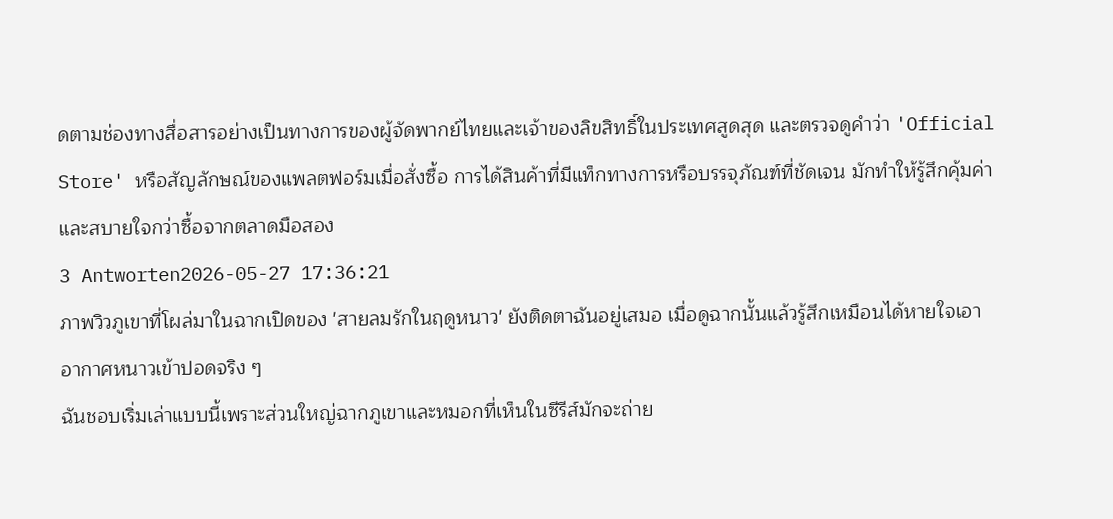ดตามช่องทางสื่อสารอย่างเป็นทางการของผู้จัดพากย์ไทยและเจ้าของลิขสิทธิ์ในประเทศสูดสุด และตรวจดูคำว่า 'Official Store' หรือสัญลักษณ์ของแพลตฟอร์มเมื่อสั่งซื้อ การได้สินค้าที่มีแท็กทางการหรือบรรจุภัณฑ์ที่ชัดเจน มักทำให้รู้สึกคุ้มค่าและสบายใจกว่าซื้อจากตลาดมือสอง
3 Antworten2026-05-27 17:36:21
ภาพวิวภูเขาที่โผล่มาในฉากเปิดของ 'สายลมรักในฤดูหนาว' ยังติดตาฉันอยู่เสมอ เมื่อดูฉากนั้นแล้วรู้สึกเหมือนได้หายใจเอาอากาศหนาวเข้าปอดจริง ๆ
ฉันชอบเริ่มเล่าแบบนี้เพราะส่วนใหญ่ฉากภูเขาและหมอกที่เห็นในซีรีส์มักจะถ่าย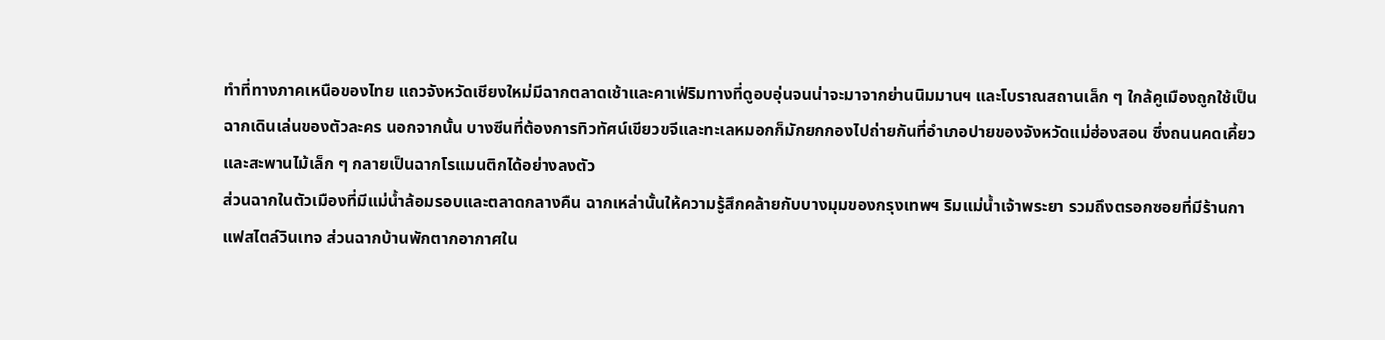ทำที่ทางภาคเหนือของไทย แถวจังหวัดเชียงใหม่มีฉากตลาดเช้าและคาเฟ่ริมทางที่ดูอบอุ่นจนน่าจะมาจากย่านนิมมานฯ และโบราณสถานเล็ก ๆ ใกล้คูเมืองถูกใช้เป็นฉากเดินเล่นของตัวละคร นอกจากนั้น บางซีนที่ต้องการทิวทัศน์เขียวขจีและทะเลหมอกก็มักยกกองไปถ่ายกันที่อำเภอปายของจังหวัดแม่ฮ่องสอน ซึ่งถนนคดเคี้ยวและสะพานไม้เล็ก ๆ กลายเป็นฉากโรแมนติกได้อย่างลงตัว
ส่วนฉากในตัวเมืองที่มีแม่น้ำล้อมรอบและตลาดกลางคืน ฉากเหล่านั้นให้ความรู้สึกคล้ายกับบางมุมของกรุงเทพฯ ริมแม่น้ำเจ้าพระยา รวมถึงตรอกซอยที่มีร้านกาแฟสไตล์วินเทจ ส่วนฉากบ้านพักตากอากาศใน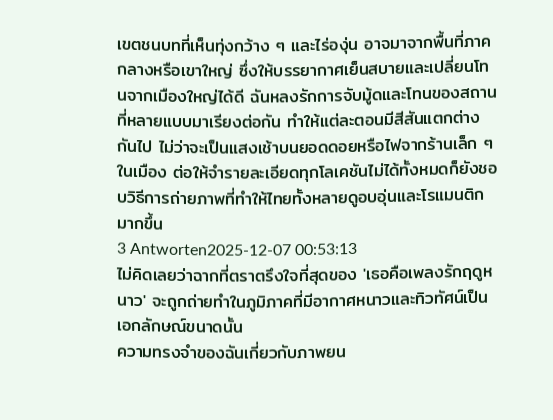เขตชนบทที่เห็นทุ่งกว้าง ๆ และไร่องุ่น อาจมาจากพื้นที่ภาคกลางหรือเขาใหญ่ ซึ่งให้บรรยากาศเย็นสบายและเปลี่ยนโทนจากเมืองใหญ่ได้ดี ฉันหลงรักการจับมู้ดและโทนของสถานที่หลายแบบมาเรียงต่อกัน ทำให้แต่ละตอนมีสีสันแตกต่างกันไป ไม่ว่าจะเป็นแสงเช้าบนยอดดอยหรือไฟจากร้านเล็ก ๆ ในเมือง ต่อให้จำรายละเอียดทุกโลเคชันไม่ได้ทั้งหมดก็ยังชอบวิธีการถ่ายภาพที่ทำให้ไทยทั้งหลายดูอบอุ่นและโรแมนติกมากขึ้น
3 Antworten2025-12-07 00:53:13
ไม่คิดเลยว่าฉากที่ตราตรึงใจที่สุดของ 'เธอคือเพลงรักฤดูหนาว' จะถูกถ่ายทำในภูมิภาคที่มีอากาศหนาวและทิวทัศน์เป็นเอกลักษณ์ขนาดนั้น
ความทรงจำของฉันเกี่ยวกับภาพยน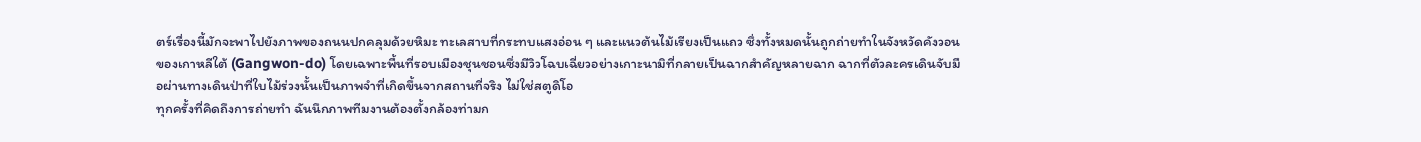ตร์เรื่องนี้มักจะพาไปยังภาพของถนนปกคลุมด้วยหิมะ ทะเลสาบที่กระทบแสงอ่อน ๆ และแนวต้นไม้เรียงเป็นแถว ซึ่งทั้งหมดนั้นถูกถ่ายทำในจังหวัดคังวอนของเกาหลีใต้ (Gangwon-do) โดยเฉพาะพื้นที่รอบเมืองชุนชอนซึ่งมีวิวโฉบเฉี่ยวอย่างเกาะนามิที่กลายเป็นฉากสำคัญหลายฉาก ฉากที่ตัวละครเดินจับมือผ่านทางเดินป่าที่ใบไม้ร่วงนั้นเป็นภาพจำที่เกิดขึ้นจากสถานที่จริง ไม่ใช่สตูดิโอ
ทุกครั้งที่คิดถึงการถ่ายทำ ฉันนึกภาพทีมงานต้องตั้งกล้องท่ามก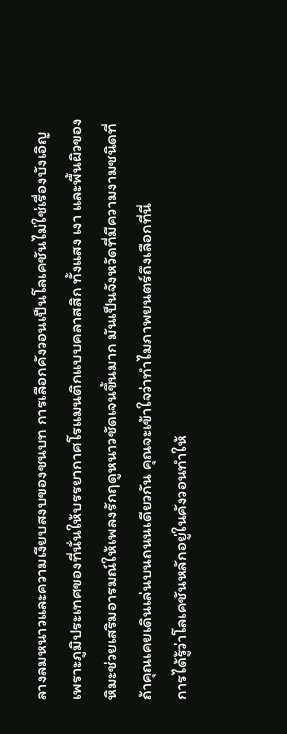ลางลมหนาวและความเงียบสงบของชนบท การเลือกคังวอนเป็นโลเคชันไม่ใช่เรื่องบังเอิญ เพราะภูมิประเทศของที่นั่นให้บรรยากาศโรแมนติกแบบคลาสสิก ทั้งแสง เงา และพื้นผิวของหิมะช่วยเสริมอารมณ์ให้เพลงรักฤดูหนาวชัดเจนขึ้นมาก มันเป็นจังหวัดที่มีความงามชนิดที่ถ้าคุณเคยเดินเล่นบนถนนเดียวกัน คุณจะเข้าใจว่าทำไมภาพยนตร์ถึงเลือกที่นี่
การได้รู้ว่าโลเคชันหลักอยู่ในคังวอนทำให้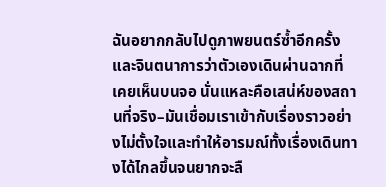ฉันอยากกลับไปดูภาพยนตร์ซ้ำอีกครั้ง และจินตนาการว่าตัวเองเดินผ่านฉากที่เคยเห็นบนจอ นั่นแหละคือเสน่ห์ของสถานที่จริง–มันเชื่อมเราเข้ากับเรื่องราวอย่างไม่ตั้งใจและทำให้อารมณ์ทั้งเรื่องเดินทางได้ไกลขึ้นจนยากจะลื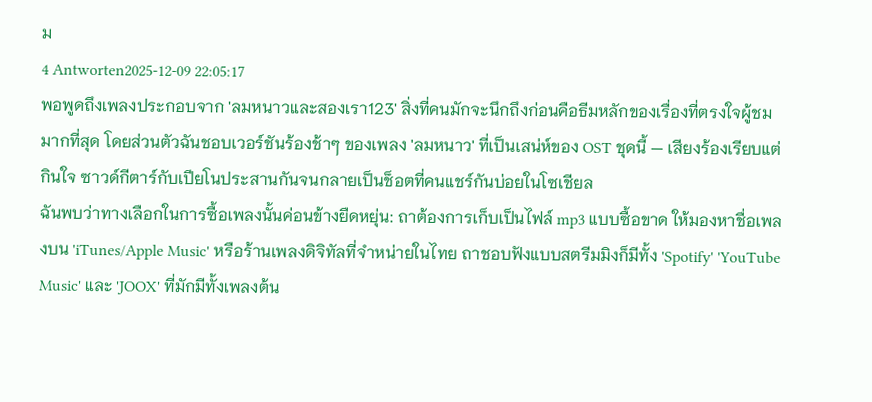ม
4 Antworten2025-12-09 22:05:17
พอพูดถึงเพลงประกอบจาก 'ลมหนาวและสองเรา123' สิ่งที่คนมักจะนึกถึงก่อนคือธีมหลักของเรื่องที่ตรงใจผู้ชมมากที่สุด โดยส่วนตัวฉันชอบเวอร์ชันร้องช้าๆ ของเพลง 'ลมหนาว' ที่เป็นเสน่ห์ของ OST ชุดนี้ — เสียงร้องเรียบแต่กินใจ ซาวด์กีตาร์กับเปียโนประสานกันจนกลายเป็นช็อตที่คนแชร์กันบ่อยในโซเชียล
ฉันพบว่าทางเลือกในการซื้อเพลงนั้นค่อนข้างยืดหยุ่น: ถาต้องการเก็บเป็นไฟล์ mp3 แบบซื้อขาด ให้มองหาชื่อเพลงบน 'iTunes/Apple Music' หรือร้านเพลงดิจิทัลที่จำหน่ายในไทย ถาชอบฟังแบบสตรีมมิงก็มีทั้ง 'Spotify' 'YouTube Music' และ 'JOOX' ที่มักมีทั้งเพลงต้น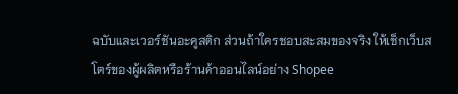ฉบับและเวอร์ชันอะคูสติก ส่วนถ้าใครชอบสะสมของจริง ให้เช็กเว็บสโตร์ของผู้ผลิตหรือร้านค้าออนไลน์อย่าง Shopee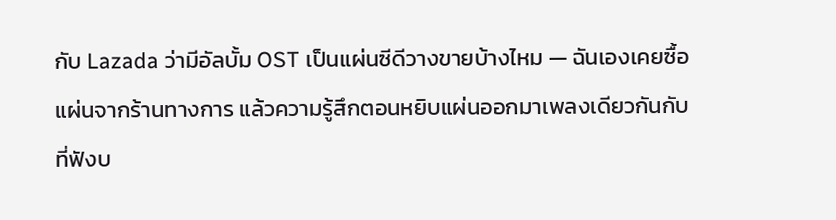กับ Lazada ว่ามีอัลบั้ม OST เป็นแผ่นซีดีวางขายบ้างไหม — ฉันเองเคยซื้อแผ่นจากร้านทางการ แล้วความรู้สึกตอนหยิบแผ่นออกมาเพลงเดียวกันกับที่ฟังบ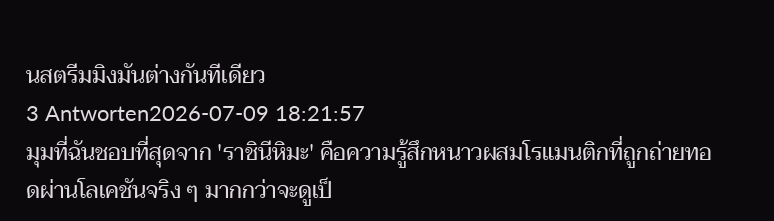นสตรีมมิงมันต่างกันทีเดียว
3 Antworten2026-07-09 18:21:57
มุมที่ฉันชอบที่สุดจาก 'ราชินีหิมะ' คือความรู้สึกหนาวผสมโรแมนติกที่ถูกถ่ายทอดผ่านโลเคชันจริง ๆ มากกว่าจะดูเป็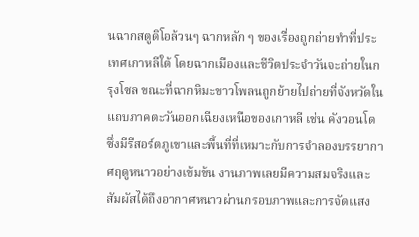นฉากสตูดิโอล้วนๆ ฉากหลัก ๆ ของเรื่องถูกถ่ายทำที่ประเทศเกาหลีใต้ โดยฉากเมืองและชีวิตประจำวันจะถ่ายในกรุงโซล ขณะที่ฉากหิมะขาวโพลนถูกย้ายไปถ่ายที่จังหวัดในแถบภาคตะวันออกเฉียงเหนือของเกาหลี เช่น คังวอนโด ซึ่งมีรีสอร์ตภูเขาและพื้นที่ที่เหมาะกับการจำลองบรรยากาศฤดูหนาวอย่างเข้มข้น งานภาพเลยมีความสมจริงและสัมผัสได้ถึงอากาศหนาวผ่านกรอบภาพและการจัดแสง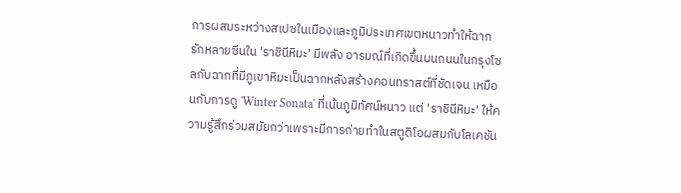การผสมระหว่างสเปซในเมืองและภูมิประเทศเขตหนาวทำให้ฉากรักหลายซีนใน 'ราชินีหิมะ' มีพลัง อารมณ์ที่เกิดขึ้นบนถนนในกรุงโซลกับฉากที่มีภูเขาหิมะเป็นฉากหลังสร้างคอนทราสต์ที่ชัดเจน เหมือนกับการดู 'Winter Sonata' ที่เน้นภูมิทัศน์หนาว แต่ 'ราชินีหิมะ' ให้ความรู้สึกร่วมสมัยกว่าเพราะมีการถ่ายทำในสตูดิโอผสมกับโลเคชัน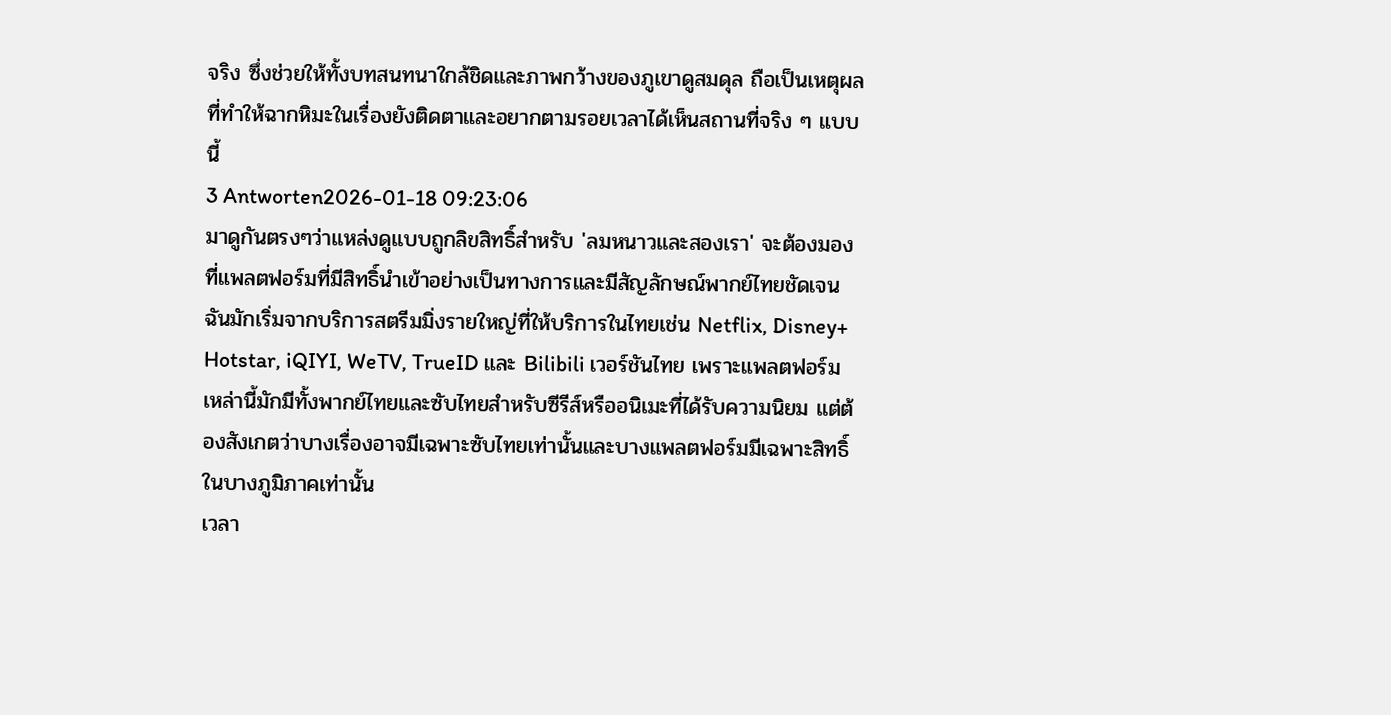จริง ซึ่งช่วยให้ทั้งบทสนทนาใกล้ชิดและภาพกว้างของภูเขาดูสมดุล ถือเป็นเหตุผลที่ทำให้ฉากหิมะในเรื่องยังติดตาและอยากตามรอยเวลาได้เห็นสถานที่จริง ๆ แบบนี้
3 Antworten2026-01-18 09:23:06
มาดูกันตรงๆว่าแหล่งดูแบบถูกลิขสิทธิ์สำหรับ 'ลมหนาวและสองเรา' จะต้องมองที่แพลตฟอร์มที่มีสิทธิ์นำเข้าอย่างเป็นทางการและมีสัญลักษณ์พากย์ไทยชัดเจน
ฉันมักเริ่มจากบริการสตรีมมิ่งรายใหญ่ที่ให้บริการในไทยเช่น Netflix, Disney+ Hotstar, iQIYI, WeTV, TrueID และ Bilibili เวอร์ชันไทย เพราะแพลตฟอร์มเหล่านี้มักมีทั้งพากย์ไทยและซับไทยสำหรับซีรีส์หรืออนิเมะที่ได้รับความนิยม แต่ต้องสังเกตว่าบางเรื่องอาจมีเฉพาะซับไทยเท่านั้นและบางแพลตฟอร์มมีเฉพาะสิทธิ์ในบางภูมิภาคเท่านั้น
เวลา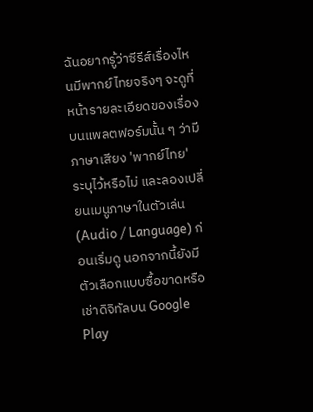ฉันอยากรู้ว่าซีรีส์เรื่องไหนมีพากย์ไทยจริงๆ จะดูที่หน้ารายละเอียดของเรื่องบนแพลตฟอร์มนั้น ๆ ว่ามีภาษาเสียง 'พากย์ไทย' ระบุไว้หรือไม่ และลองเปลี่ยนเมนูภาษาในตัวเล่น (Audio / Language) ก่อนเริ่มดู นอกจากนี้ยังมีตัวเลือกแบบซื้อขาดหรือเช่าดิจิทัลบน Google Play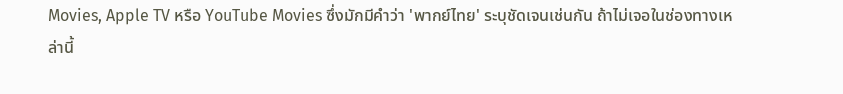Movies, Apple TV หรือ YouTube Movies ซึ่งมักมีคำว่า 'พากย์ไทย' ระบุชัดเจนเช่นกัน ถ้าไม่เจอในช่องทางเหล่านี้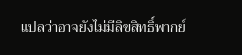แปลว่าอาจยังไม่มีลิขสิทธิ์พากย์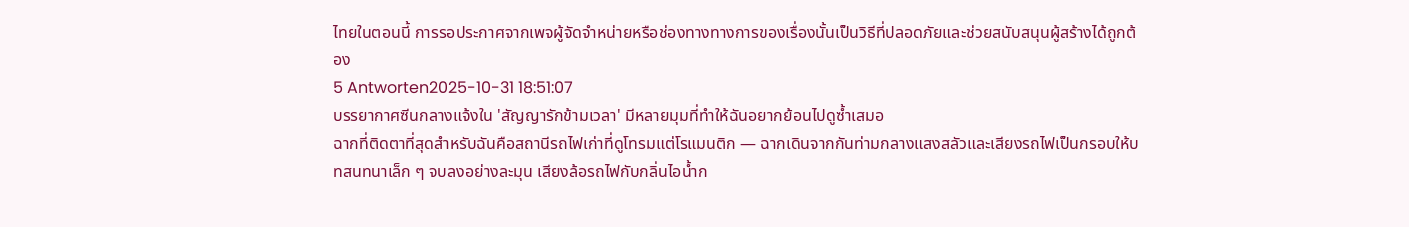ไทยในตอนนี้ การรอประกาศจากเพจผู้จัดจำหน่ายหรือช่องทางทางการของเรื่องนั้นเป็นวิธีที่ปลอดภัยและช่วยสนับสนุนผู้สร้างได้ถูกต้อง
5 Antworten2025-10-31 18:51:07
บรรยากาศซีนกลางแจ้งใน 'สัญญารักข้ามเวลา' มีหลายมุมที่ทำให้ฉันอยากย้อนไปดูซ้ำเสมอ
ฉากที่ติดตาที่สุดสำหรับฉันคือสถานีรถไฟเก่าที่ดูโทรมแต่โรแมนติก — ฉากเดินจากกันท่ามกลางแสงสลัวและเสียงรถไฟเป็นกรอบให้บทสนทนาเล็ก ๆ จบลงอย่างละมุน เสียงล้อรถไฟกับกลิ่นไอน้ำก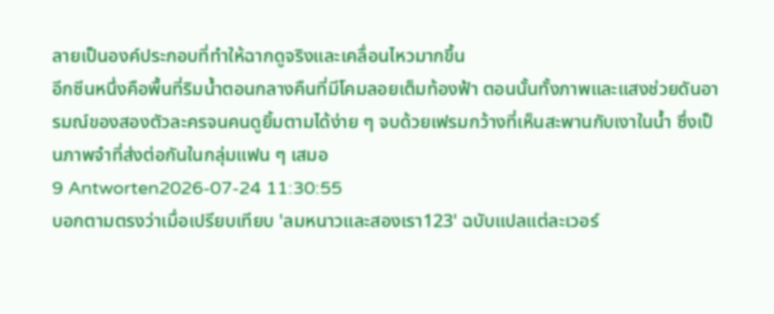ลายเป็นองค์ประกอบที่ทำให้ฉากดูจริงและเคลื่อนไหวมากขึ้น
อีกซีนหนึ่งคือพื้นที่ริมน้ำตอนกลางคืนที่มีโคมลอยเต็มท้องฟ้า ตอนนั้นทั้งภาพและแสงช่วยดันอารมณ์ของสองตัวละครจนคนดูยิ้มตามได้ง่าย ๆ จบด้วยเฟรมกว้างที่เห็นสะพานกับเงาในน้ำ ซึ่งเป็นภาพจำที่ส่งต่อกันในกลุ่มแฟน ๆ เสมอ
9 Antworten2026-07-24 11:30:55
บอกตามตรงว่าเมื่อเปรียบเทียบ 'ลมหนาวและสองเรา123' ฉบับแปลแต่ละเวอร์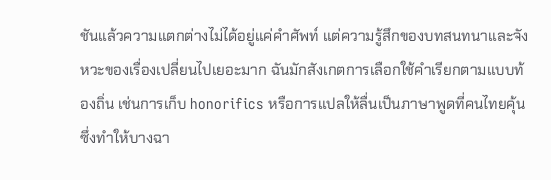ชันแล้วความแตกต่างไม่ได้อยู่แค่คำศัพท์ แต่ความรู้สึกของบทสนทนาและจังหวะของเรื่องเปลี่ยนไปเยอะมาก ฉันมักสังเกตการเลือกใช้คำเรียกตามแบบท้องถิ่น เช่นการเก็บ honorifics หรือการแปลให้ลื่นเป็นภาษาพูดที่คนไทยคุ้น ซึ่งทำให้บางฉา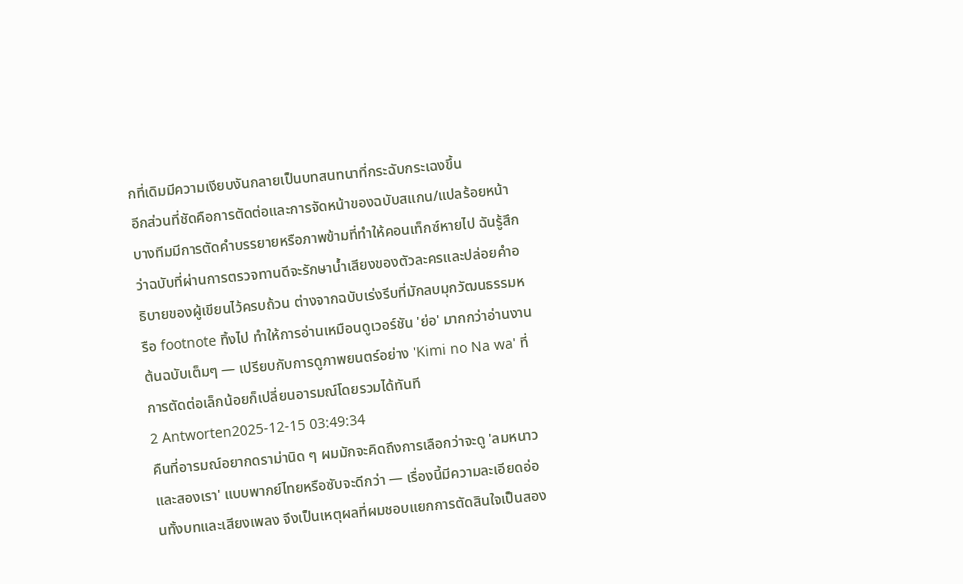กที่เดิมมีความเงียบงันกลายเป็นบทสนทนาที่กระฉับกระเฉงขึ้น
อีกส่วนที่ชัดคือการตัดต่อและการจัดหน้าของฉบับสแกน/แปลร้อยหน้า บางทีมมีการตัดคำบรรยายหรือภาพข้ามที่ทำให้คอนเท็กซ์หายไป ฉันรู้สึกว่าฉบับที่ผ่านการตรวจทานดีจะรักษาน้ำเสียงของตัวละครและปล่อยคำอธิบายของผู้เขียนไว้ครบถ้วน ต่างจากฉบับเร่งรีบที่มักลบมุกวัฒนธรรมหรือ footnote ทิ้งไป ทำให้การอ่านเหมือนดูเวอร์ชัน 'ย่อ' มากกว่าอ่านงานต้นฉบับเต็มๆ — เปรียบกับการดูภาพยนตร์อย่าง 'Kimi no Na wa' ที่การตัดต่อเล็กน้อยก็เปลี่ยนอารมณ์โดยรวมได้ทันที
2 Antworten2025-12-15 03:49:34
คืนที่อารมณ์อยากดราม่านิด ๆ ผมมักจะคิดถึงการเลือกว่าจะดู 'ลมหนาวและสองเรา' แบบพากย์ไทยหรือซับจะดีกว่า — เรื่องนี้มีความละเอียดอ่อนทั้งบทและเสียงเพลง จึงเป็นเหตุผลที่ผมชอบแยกการตัดสินใจเป็นสอง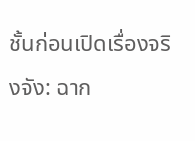ชั้นก่อนเปิดเรื่องจริงจัง: ฉาก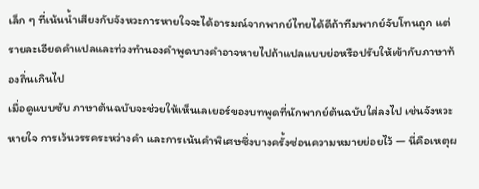เล็ก ๆ ที่เน้นน้ำเสียงกับจังหวะการหายใจจะได้อารมณ์จากพากย์ไทยได้ดีถ้าทีมพากย์จับโทนถูก แต่รายละเอียดคำแปลและท่วงทำนองคำพูดบางคำอาจหายไปถ้าแปลแบบย่อหรือปรับให้เข้ากับภาษาท้องถิ่นเกินไป
เมื่อดูแบบซับ ภาษาต้นฉบับจะช่วยให้เห็นเลเยอร์ของบทพูดที่นักพากย์ต้นฉบับใส่ลงไป เช่นจังหวะหายใจ การเว้นวรรคระหว่างคำ และการเน้นคำพิเศษซึ่งบางครั้งซ่อนความหมายย่อยไว้ — นี่คือเหตุผ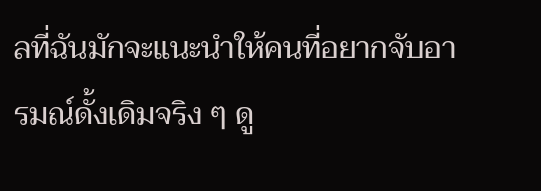ลที่ฉันมักจะแนะนำให้คนที่อยากจับอารมณ์ดั้งเดิมจริง ๆ ดู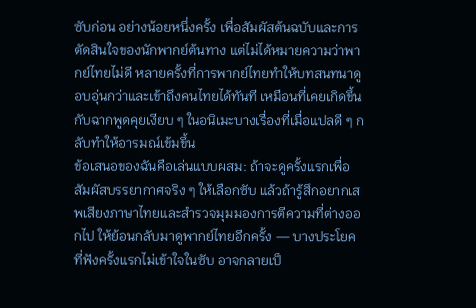ซับก่อน อย่างน้อยหนึ่งครั้ง เพื่อสัมผัสต้นฉบับและการตัดสินใจของนักพากย์ต้นทาง แต่ไม่ได้หมายความว่าพากย์ไทยไม่ดี หลายครั้งที่การพากย์ไทยทำให้บทสนทนาดูอบอุ่นกว่าและเข้าถึงคนไทยได้ทันที เหมือนที่เคยเกิดขึ้นกับฉากพูดคุยเงียบ ๆ ในอนิเมะบางเรื่องที่เมื่อแปลดี ๆ กลับทำให้อารมณ์เข้มขึ้น
ข้อเสนอของฉันคือเล่นแบบผสม: ถ้าจะดูครั้งแรกเพื่อสัมผัสบรรยากาศจริง ๆ ให้เลือกซับ แล้วถ้ารู้สึกอยากเสพเสียงภาษาไทยและสำรวจมุมมองการตีความที่ต่างออกไป ให้ย้อนกลับมาดูพากย์ไทยอีกครั้ง — บางประโยคที่ฟังครั้งแรกไม่เข้าใจในซับ อาจกลายเป็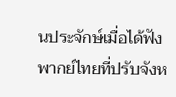นประจักษ์เมื่อได้ฟังพากย์ไทยที่ปรับจังห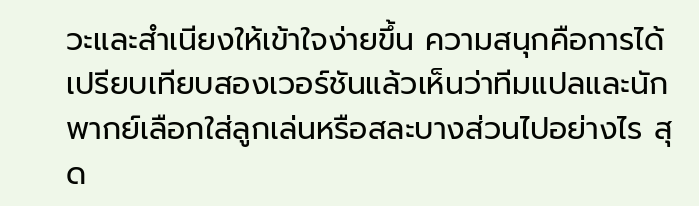วะและสำเนียงให้เข้าใจง่ายขึ้น ความสนุกคือการได้เปรียบเทียบสองเวอร์ชันแล้วเห็นว่าทีมแปลและนักพากย์เลือกใส่ลูกเล่นหรือสละบางส่วนไปอย่างไร สุด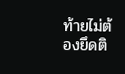ท้ายไม่ต้องยึดติ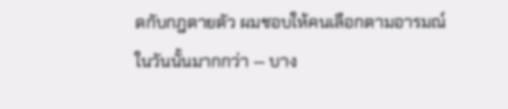ดกับกฎตายตัว ผมชอบให้คนเลือกตามอารมณ์ในวันนั้นมากกว่า — บาง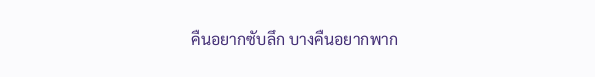คืนอยากซับลึก บางคืนอยากพาก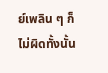ย์เพลิน ๆ ก็ไม่ผิดทั้งนั้น